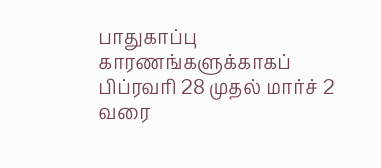பாதுகாப்பு காரணங்களுக்காகப் பிப்ரவரி 28 முதல் மார்ச் 2 வரை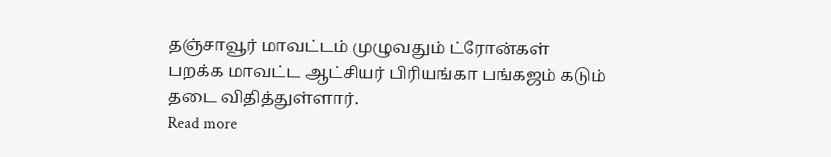தஞ்சாவூர் மாவட்டம் முழுவதும் ட்ரோன்கள் பறக்க மாவட்ட ஆட்சியர் பிரியங்கா பங்கஜம் கடும் தடை விதித்துள்ளார்.
Read more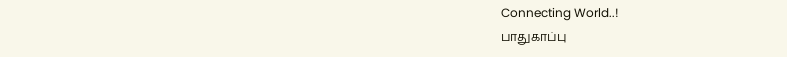Connecting World..!
பாதுகாப்பு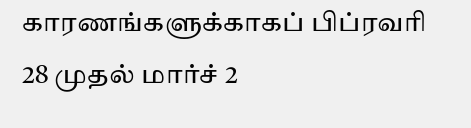காரணங்களுக்காகப் பிப்ரவரி 28 முதல் மார்ச் 2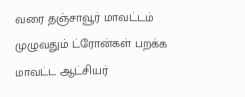வரை தஞ்சாவூர் மாவட்டம் முழுவதும் ட்ரோன்கள் பறக்க மாவட்ட ஆட்சியர்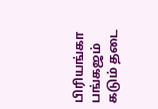பிரியங்கா பங்கஜம் கடும் தடை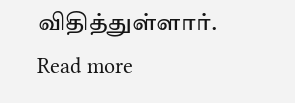விதித்துள்ளார்.
Read more